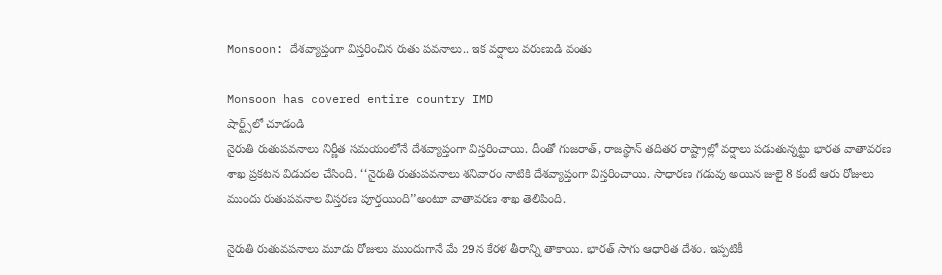Monsoon: దేశవ్యాప్తంగా విస్తరించిన రుతు పవనాలు.. ఇక వర్షాలు వరుణుడి వంతు

Monsoon has covered entire country IMD
షార్ట్స్‌లో చూడండి
నైరుతి రుతుపవనాలు నిర్ణీత సమయంలోనే దేశవ్యాప్తంగా విస్తరించాయి. దీంతో గుజరాత్, రాజస్థాన్ తదితర రాష్ట్రాల్లో వర్షాలు పడుతున్నట్టు భారత వాతావరణ శాఖ ప్రకటన విడుదల చేసింది. ‘‘నైరుతి రుతుపవనాలు శనివారం నాటికి దేశవ్యాప్తంగా విస్తరించాయి. సాధారణ గడువు అయిన జులై 8 కంటే ఆరు రోజులు ముందు రుతుపవనాల విస్తరణ పూర్తయింది’’అంటూ వాతావరణ శాఖ తెలిపింది.

నైరుతి రుతువపనాలు మూడు రోజులు ముందుగానే మే 29న కేరళ తీరాన్ని తాకాయి. భారత్ సాగు ఆధారిత దేశం. ఇప్పటికీ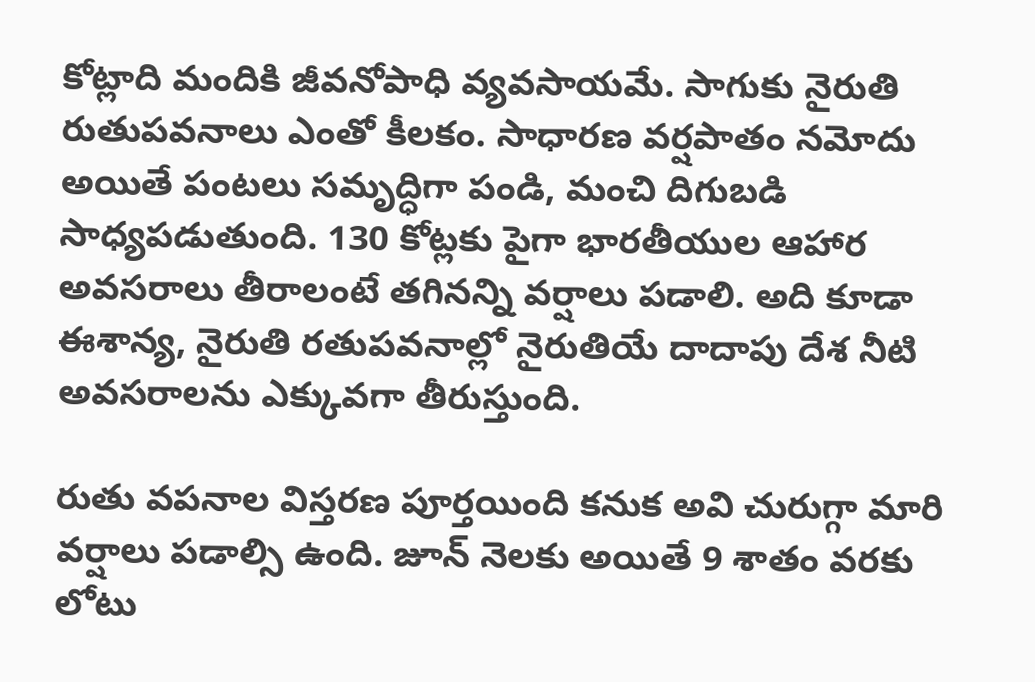కోట్లాది మందికి జీవనోపాధి వ్యవసాయమే. సాగుకు నైరుతి రుతుపవనాలు ఎంతో కీలకం. సాధారణ వర్షపాతం నమోదు అయితే పంటలు సమృద్ధిగా పండి, మంచి దిగుబడి సాధ్యపడుతుంది. 130 కోట్లకు పైగా భారతీయుల ఆహార అవసరాలు తీరాలంటే తగినన్ని వర్షాలు పడాలి. అది కూడా ఈశాన్య, నైరుతి రతుపవనాల్లో నైరుతియే దాదాపు దేశ నీటి అవసరాలను ఎక్కువగా తీరుస్తుంది.

రుతు వపనాల విస్తరణ పూర్తయింది కనుక అవి చురుగ్గా మారి వర్షాలు పడాల్సి ఉంది. జూన్ నెలకు అయితే 9 శాతం వరకు లోటు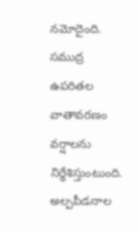నమోదైంది. సముద్ర ఉపరితల వాతావరణం వర్షాలను నిర్ధేశిస్తుంటుంది. అల్పపీడనాల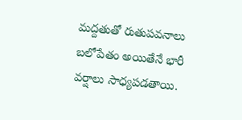మద్దతుతో రుతుపవనాలు బలోపేతం అయితేనే భారీ వర్షాలు సాధ్యపడతాయి.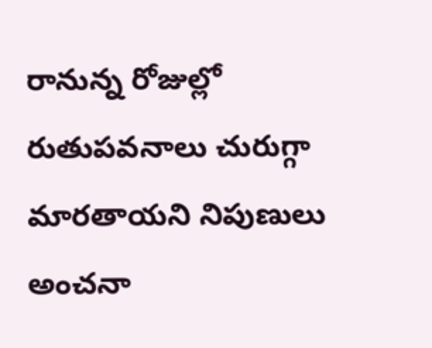రానున్న రోజుల్లో రుతుపవనాలు చురుగ్గా మారతాయని నిపుణులు అంచనా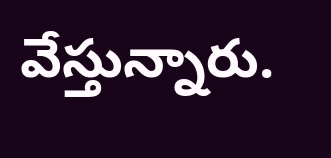వేస్తున్నారు.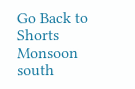Go Back to Shorts
Monsoon
south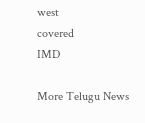west
covered
IMD

More Telugu News